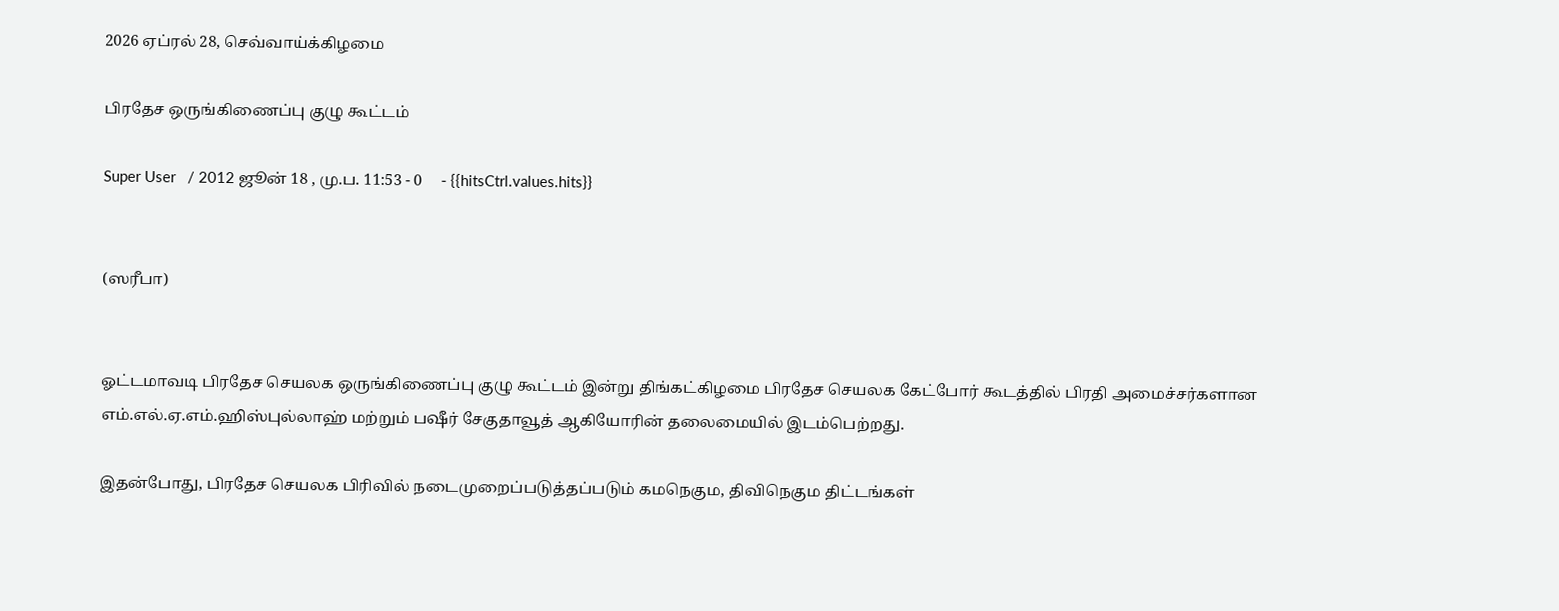2026 ஏப்ரல் 28, செவ்வாய்க்கிழமை

பிரதேச ஒருங்கிணைப்பு குழு கூட்டம்

Super User   / 2012 ஜூன் 18 , மு.ப. 11:53 - 0     - {{hitsCtrl.values.hits}}


(ஸரீபா)


ஓட்டமாவடி பிரதேச செயலக ஒருங்கிணைப்பு குழு கூட்டம் இன்று திங்கட்கிழமை பிரதேச செயலக கேட்போர் கூடத்தில் பிரதி அமைச்சர்களான எம்.எல்.ஏ.எம்.ஹிஸ்புல்லாஹ் மற்றும் பஷீர் சேகுதாவூத் ஆகியோரின் தலைமையில் இடம்பெற்றது.

இதன்போது, பிரதேச செயலக பிரிவில் நடைமுறைப்படுத்தப்படும் கமநெகும, திவிநெகும திட்டங்கள்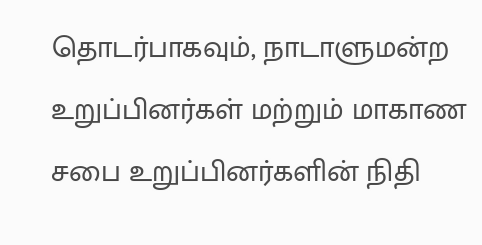தொடர்பாகவும், நாடாளுமன்ற உறுப்பினர்கள் மற்றும் மாகாண சபை உறுப்பினர்களின் நிதி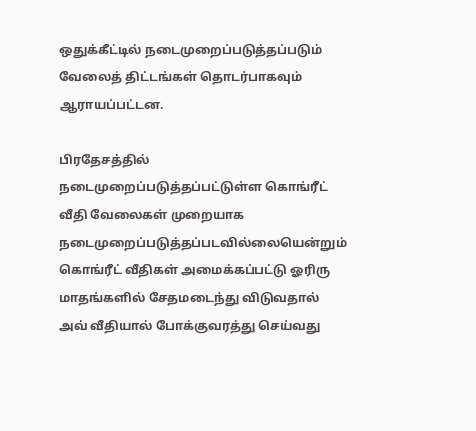ஒதுக்கீட்டில் நடைமுறைப்படுத்தப்படும் வேலைத் திட்டங்கள் தொடர்பாகவும் ஆராயப்பட்டன.

பிரதேசத்தில் நடைமுறைப்படுத்தப்பட்டுள்ள கொங்ரீட் வீதி வேலைகள் முறையாக நடைமுறைப்படுத்தப்படவில்லையென்றும் கொங்ரீட் வீதிகள் அமைக்கப்பட்டு ஓரிரு மாதங்களில் சேதமடைந்து விடுவதால் அவ் வீதியால் போக்குவரத்து செய்வது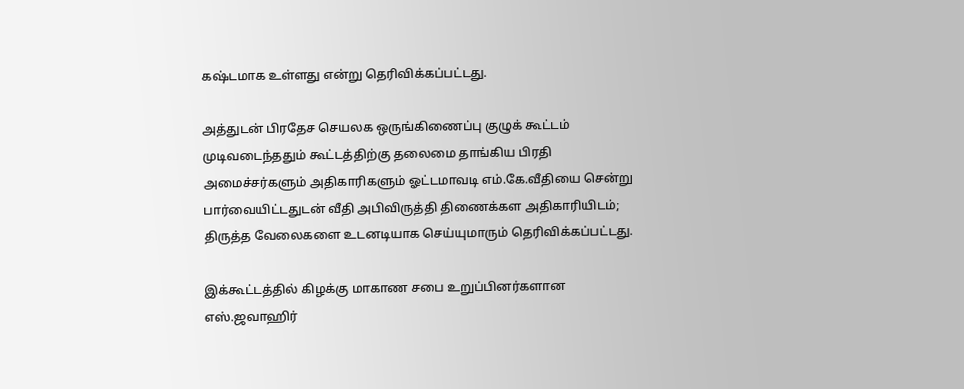கஷ்டமாக உள்ளது என்று தெரிவிக்கப்பட்டது.

அத்துடன் பிரதேச செயலக ஒருங்கிணைப்பு குழுக் கூட்டம் முடிவடைந்ததும் கூட்டத்திற்கு தலைமை தாங்கிய பிரதி அமைச்சர்களும் அதிகாரிகளும் ஓட்டமாவடி எம்.கே.வீதியை சென்று பார்வையிட்டதுடன் வீதி அபிவிருத்தி திணைக்கள அதிகாரியிடம்; திருத்த வேலைகளை உடனடியாக செய்யுமாரும் தெரிவிக்கப்பட்டது.

இக்கூட்டத்தில் கிழக்கு மாகாண சபை உறுப்பினர்களான எஸ்.ஜவாஹிர்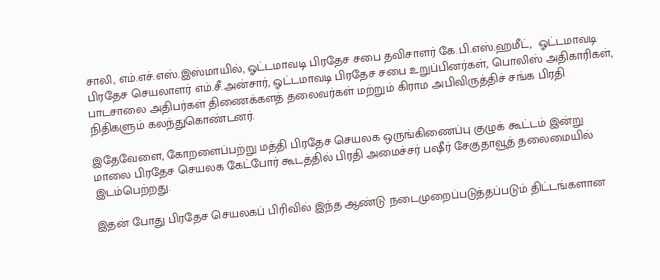சாலி, எம்.எச்.எஸ்.இஸ்மாயில், ஓட்டமாவடி பிரதேச சபை தவிசாளர் கே.பி.எஸ்.ஹமீட்,  ஓட்டமாவடி பிரதேச செயலாளர் எம்.சீ.அன்சார், ஓட்டமாவடி பிரதேச சபை உறுப்பினர்கள், பொலிஸ் அதிகாரிகள், பாடசாலை அதிபர்கள் திணைக்களத் தலைவர்கள் மற்றும் கிராம அபிவிருத்திச் சங்க பிரதி நிதிகளும் கலந்துகொண்டனர்.

இதேவேளை, கோறளைப்பற்று மத்தி பிரதேச செயலக ஒருங்கிணைப்பு குழுக் கூட்டம் இன்று மாலை பிரதேச செயலக கேட்போர் கூடத்தில் பிரதி அமைச்சர் பஷீர் சேகுதாவூத் தலைமையில் இடம்பெற்றது.

இதன் போது பிரதேச செயலகப் பிரிவில் இந்த ஆண்டு நடைமுறைப்படுத்தப்படும் திட்டங்களான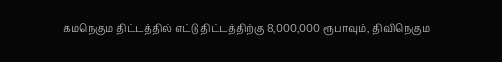கமநெகும திட்டத்தில் எட்டு திட்டத்திற்கு 8,000,000 ரூபாவும், திவிநெகும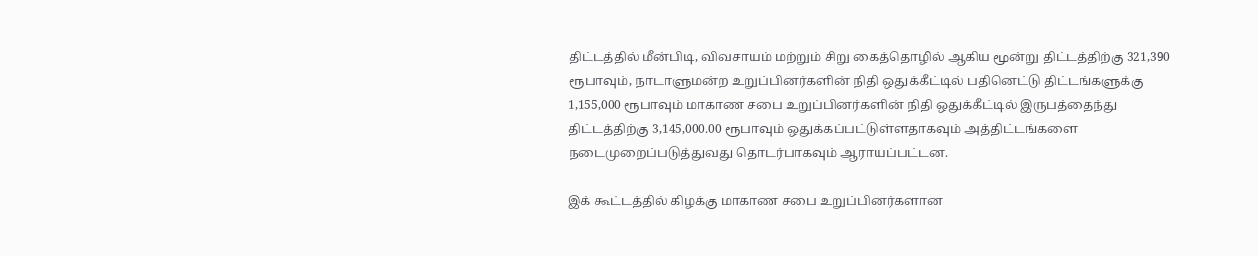திட்டத்தில் மீன்பிடி, விவசாயம் மற்றும் சிறு கைத்தொழில் ஆகிய மூன்று திட்டத்திற்கு 321,390 ரூபாவும், நாடாளுமன்ற உறுப்பினர்களின் நிதி ஒதுக்கீட்டில் பதினெட்டு திட்டங்களுக்கு 1,155,000 ரூபாவும் மாகாண சபை உறுப்பினர்களின் நிதி ஒதுக்கீட்டில் இருபத்தைந்து திட்டத்திற்கு 3,145,000.00 ரூபாவும் ஒதுக்கப்பட்டுள்ளதாகவும் அத்திட்டங்களை நடைமுறைப்படுத்துவது தொடர்பாகவும் ஆராயப்பட்டன.

இக் கூட்டத்தில் கிழக்கு மாகாண சபை உறுப்பினர்களான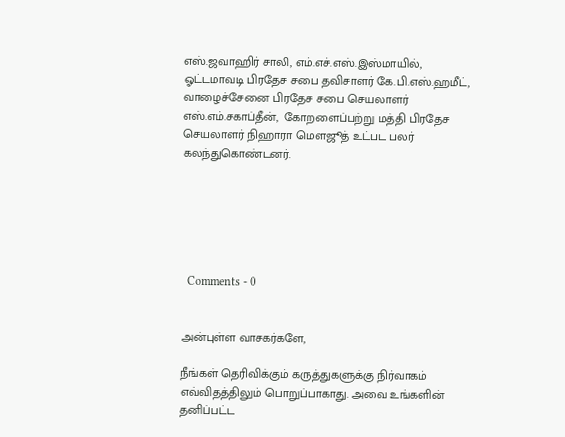எஸ்.ஜவாஹிர் சாலி, எம்.எச்.எஸ்.இஸ்மாயில், ஓட்டமாவடி பிரதேச சபை தவிசாளர் கே.பி.எஸ்.ஹமீட், வாழைச்சேனை பிரதேச சபை செயலாளர் எஸ்.எம்.சகாப்தீன்,  கோறளைப்பற்று மத்தி பிரதேச செயலாளர் நிஹாரா மௌஜூத் உட்பட பலர் கலந்துகொண்டனர்.






  Comments - 0


அன்புள்ள வாசகர்களே,

நீங்கள் தெரிவிக்கும் கருத்துகளுக்கு நிர்வாகம் எவ்விதத்திலும் பொறுப்பாகாது. அவை உங்களின் தனிப்பட்ட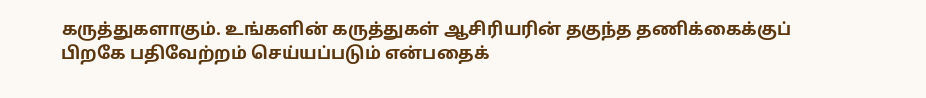கருத்துகளாகும். உங்களின் கருத்துகள் ஆசிரியரின் தகுந்த தணிக்கைக்குப் பிறகே பதிவேற்றம் செய்யப்படும் என்பதைக்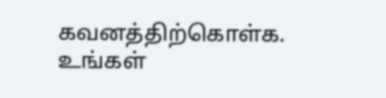கவனத்திற்கொள்க. உங்கள்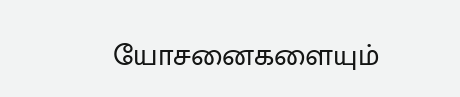யோசனைகளையும்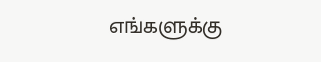எங்களுக்கு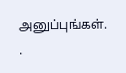அனுப்புங்கள். .